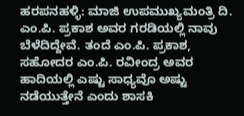ಹರಪನಹಳ್ಳಿ: ಮಾಜಿ ಉಪಮುಖ್ಯಮಂತ್ರಿ ದಿ. ಎಂ.ಪಿ. ಪ್ರಕಾಶ ಅವರ ಗರಡಿಯಲ್ಲಿ ನಾವು ಬೆಳೆದಿದ್ದೇವೆ. ತಂದೆ ಎಂ.ಪಿ. ಪ್ರಕಾಶ, ಸಹೋದರ ಎಂ.ಪಿ. ರವೀಂದ್ರ ಅವರ ಹಾದಿಯಲ್ಲಿ ಎಷ್ಟು ಸಾಧ್ಯವೊ ಅಷ್ಟು ನಡೆಯುತ್ತೇನೆ ಎಂದು ಶಾಸಕಿ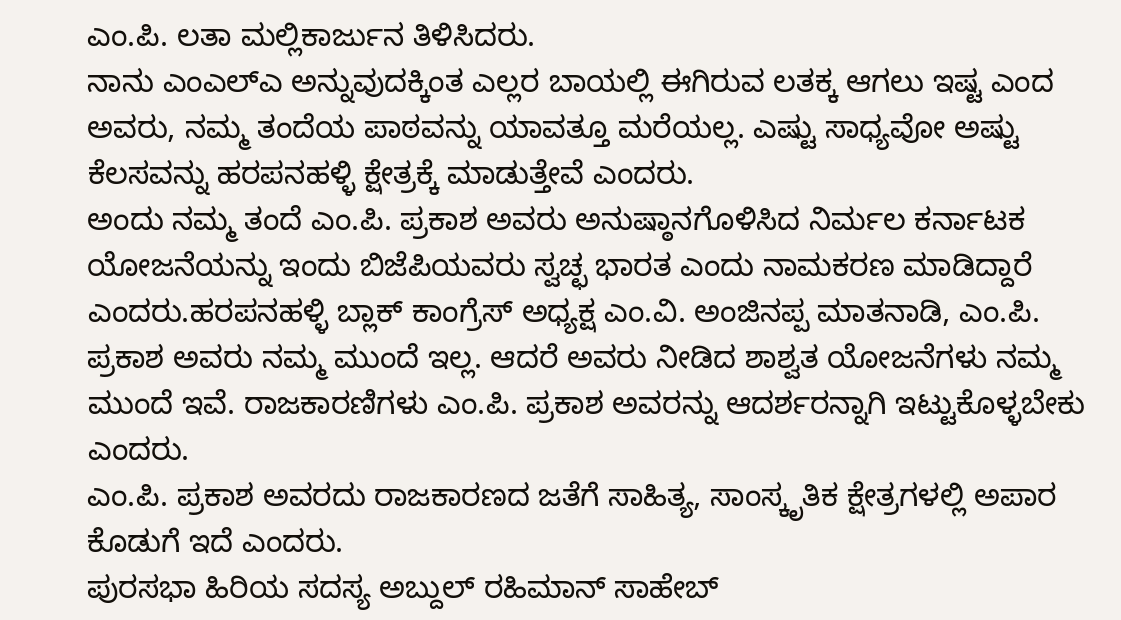ಎಂ.ಪಿ. ಲತಾ ಮಲ್ಲಿಕಾರ್ಜುನ ತಿಳಿಸಿದರು.
ನಾನು ಎಂಎಲ್ಎ ಅನ್ನುವುದಕ್ಕಿಂತ ಎಲ್ಲರ ಬಾಯಲ್ಲಿ ಈಗಿರುವ ಲತಕ್ಕ ಆಗಲು ಇಷ್ಟ ಎಂದ ಅವರು, ನಮ್ಮ ತಂದೆಯ ಪಾಠವನ್ನು ಯಾವತ್ತೂ ಮರೆಯಲ್ಲ. ಎಷ್ಟು ಸಾಧ್ಯವೋ ಅಷ್ಟು ಕೆಲಸವನ್ನು ಹರಪನಹಳ್ಳಿ ಕ್ಷೇತ್ರಕ್ಕೆ ಮಾಡುತ್ತೇವೆ ಎಂದರು.
ಅಂದು ನಮ್ಮ ತಂದೆ ಎಂ.ಪಿ. ಪ್ರಕಾಶ ಅವರು ಅನುಷ್ಠಾನಗೊಳಿಸಿದ ನಿರ್ಮಲ ಕರ್ನಾಟಕ ಯೋಜನೆಯನ್ನು ಇಂದು ಬಿಜೆಪಿಯವರು ಸ್ವಚ್ಛ ಭಾರತ ಎಂದು ನಾಮಕರಣ ಮಾಡಿದ್ದಾರೆ ಎಂದರು.ಹರಪನಹಳ್ಳಿ ಬ್ಲಾಕ್ ಕಾಂಗ್ರೆಸ್ ಅಧ್ಯಕ್ಷ ಎಂ.ವಿ. ಅಂಜಿನಪ್ಪ ಮಾತನಾಡಿ, ಎಂ.ಪಿ. ಪ್ರಕಾಶ ಅವರು ನಮ್ಮ ಮುಂದೆ ಇಲ್ಲ. ಆದರೆ ಅವರು ನೀಡಿದ ಶಾಶ್ವತ ಯೋಜನೆಗಳು ನಮ್ಮ ಮುಂದೆ ಇವೆ. ರಾಜಕಾರಣಿಗಳು ಎಂ.ಪಿ. ಪ್ರಕಾಶ ಅವರನ್ನು ಆದರ್ಶರನ್ನಾಗಿ ಇಟ್ಟುಕೊಳ್ಳಬೇಕು ಎಂದರು.
ಎಂ.ಪಿ. ಪ್ರಕಾಶ ಅವರದು ರಾಜಕಾರಣದ ಜತೆಗೆ ಸಾಹಿತ್ಯ, ಸಾಂಸ್ಕೃತಿಕ ಕ್ಷೇತ್ರಗಳಲ್ಲಿ ಅಪಾರ ಕೊಡುಗೆ ಇದೆ ಎಂದರು.
ಪುರಸಭಾ ಹಿರಿಯ ಸದಸ್ಯ ಅಬ್ದುಲ್ ರಹಿಮಾನ್ ಸಾಹೇಬ್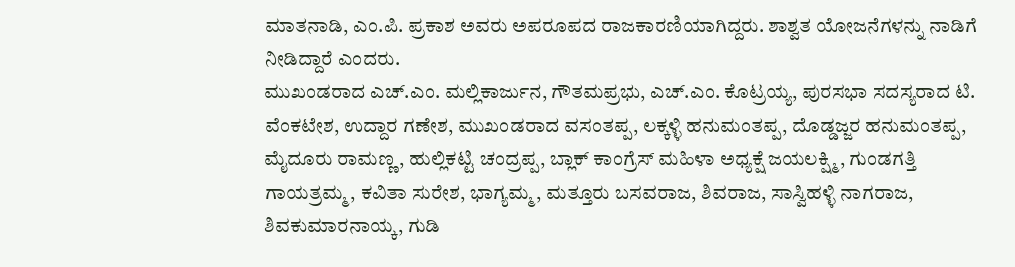ಮಾತನಾಡಿ, ಎಂ.ಪಿ. ಪ್ರಕಾಶ ಅವರು ಅಪರೂಪದ ರಾಜಕಾರಣಿಯಾಗಿದ್ದರು. ಶಾಶ್ವತ ಯೋಜನೆಗಳನ್ನು ನಾಡಿಗೆ ನೀಡಿದ್ದಾರೆ ಎಂದರು.
ಮುಖಂಡರಾದ ಎಚ್.ಎಂ. ಮಲ್ಲಿಕಾರ್ಜುನ, ಗೌತಮಪ್ರಭು, ಎಚ್.ಎಂ. ಕೊಟ್ರಯ್ಯ, ಪುರಸಭಾ ಸದಸ್ಯರಾದ ಟಿ. ವೆಂಕಟೇಶ, ಉದ್ದಾರ ಗಣೇಶ, ಮುಖಂಡರಾದ ವಸಂತಪ್ಪ, ಲಕ್ಕಳ್ಳಿ ಹನುಮಂತಪ್ಪ, ದೊಡ್ಡಜ್ಜರ ಹನುಮಂತಪ್ಪ, ಮೈದೂರು ರಾಮಣ್ಣ, ಹುಲ್ಲಿಕಟ್ಟಿ ಚಂದ್ರಪ್ಪ, ಬ್ಲಾಕ್ ಕಾಂಗ್ರೆಸ್ ಮಹಿಳಾ ಅಧ್ಯಕ್ಷೆ ಜಯಲಕ್ಷ್ಮಿ, ಗುಂಡಗತ್ತಿ ಗಾಯತ್ರಮ್ಮ, ಕವಿತಾ ಸುರೇಶ, ಭಾಗ್ಯಮ್ಮ, ಮತ್ತೂರು ಬಸವರಾಜ, ಶಿವರಾಜ, ಸಾಸ್ವಿಹಳ್ಳಿ ನಾಗರಾಜ, ಶಿವಕುಮಾರನಾಯ್ಕ, ಗುಡಿ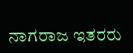ನಾಗರಾಜ ಇತರರು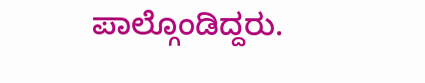ಪಾಲ್ಗೊಂಡಿದ್ದರು.